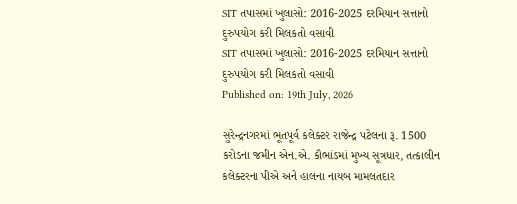SIT તપાસમાં ખુલાસો: 2016-2025 દરમિયાન સત્તાનો દુરુપયોગ કરી મિલકતો વસાવી
SIT તપાસમાં ખુલાસો: 2016-2025 દરમિયાન સત્તાનો દુરુપયોગ કરી મિલકતો વસાવી
Published on: 19th July, 2026

સુરેન્દ્રનગરમાં ભૂતપૂર્વ કલેક્ટર રાજેન્દ્ર પટેલના રૂ. 1500 કરોડના જમીન એન.એ. કૌભાંડમાં મુખ્ય સૂત્રધાર, તત્કાલીન કલેક્ટરના પીએ અને હાલના નાયબ મામલતદાર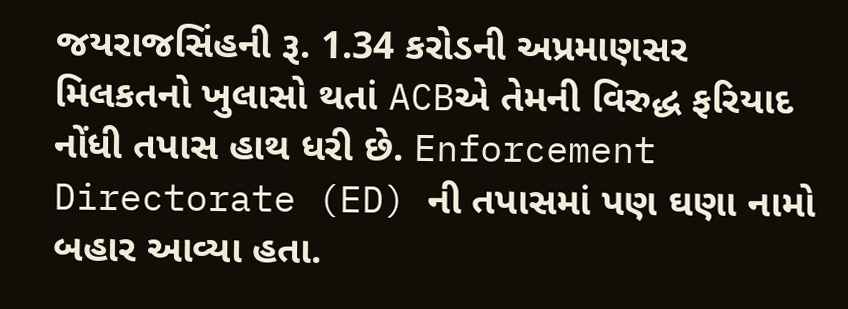જયરાજસિંહની રૂ. 1.34 કરોડની અપ્રમાણસર મિલકતનો ખુલાસો થતાં ACBએ તેમની વિરુદ્ધ ફરિયાદ નોંધી તપાસ હાથ ધરી છે. Enforcement Directorate (ED) ની તપાસમાં પણ ઘણા નામો બહાર આવ્યા હતા.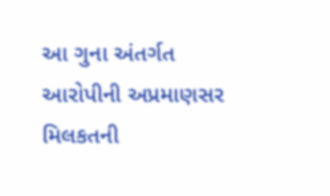આ ગુના અંતર્ગત આરોપીની અપ્રમાણસર મિલકતની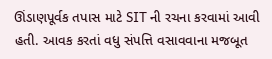ઊંડાણપૂર્વક તપાસ માટે SIT ની રચના કરવામાં આવી હતી. આવક કરતાં વધુ સંપત્તિ વસાવવાના મજબૂત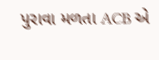પુરાવા મળતા ACB એ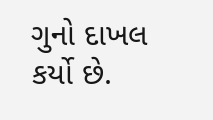ગુનો દાખલ કર્યો છે.